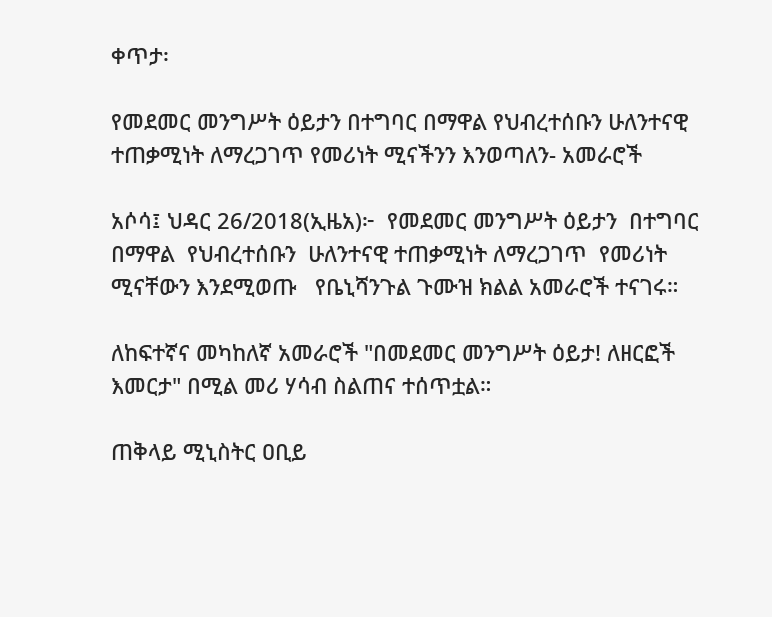ቀጥታ፡

የመደመር መንግሥት ዕይታን በተግባር በማዋል የህብረተሰቡን ሁለንተናዊ ተጠቃሚነት ለማረጋገጥ የመሪነት ሚናችንን እንወጣለን- አመራሮች

አሶሳ፤ ህዳር 26/2018(ኢዜአ)፦  የመደመር መንግሥት ዕይታን  በተግባር  በማዋል  የህብረተሰቡን  ሁለንተናዊ ተጠቃሚነት ለማረጋገጥ  የመሪነት ሚናቸውን እንደሚወጡ   የቤኒሻንጉል ጉሙዝ ክልል አመራሮች ተናገሩ።

ለከፍተኛና መካከለኛ አመራሮች "በመደመር መንግሥት ዕይታ! ለዘርፎች እመርታ" በሚል መሪ ሃሳብ ስልጠና ተሰጥቷል።

ጠቅላይ ሚኒስትር ዐቢይ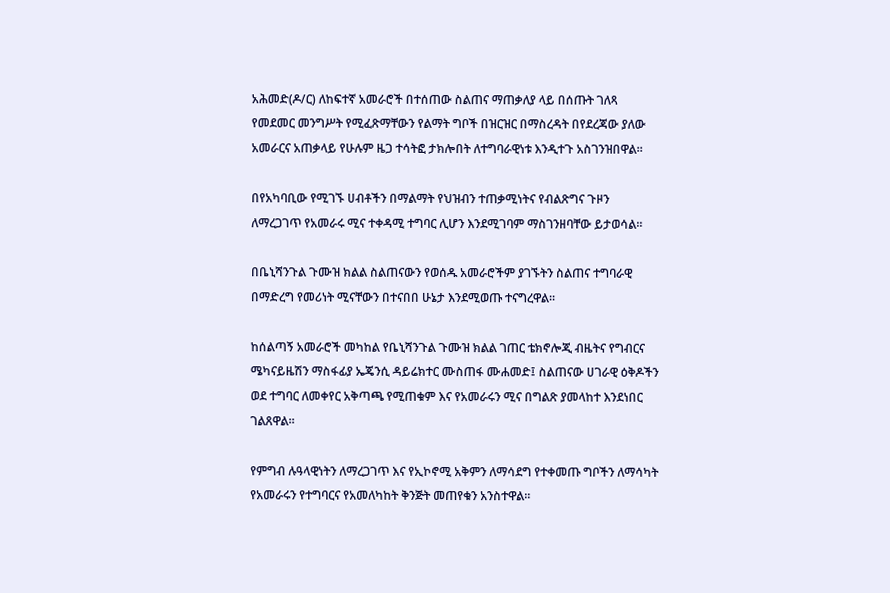አሕመድ(ዶ/ር) ለከፍተኛ አመራሮች በተሰጠው ስልጠና ማጠቃለያ ላይ በሰጡት ገለጻ የመደመር መንግሥት የሚፈጽማቸውን የልማት ግቦች በዝርዝር በማስረዳት በየደረጃው ያለው አመራርና አጠቃላይ የሁሉም ዜጋ ተሳትፎ ታክሎበት ለተግባራዊነቱ እንዲተጉ አስገንዝበዋል።

በየአካባቢው የሚገኙ ሀብቶችን በማልማት የህዝብን ተጠቃሚነትና የብልጽግና ጉዞን ለማረጋገጥ የአመራሩ ሚና ተቀዳሚ ተግባር ሊሆን እንደሚገባም ማስገንዘባቸው ይታወሳል።

በቤኒሻንጉል ጉሙዝ ክልል ስልጠናውን የወሰዱ አመራሮችም ያገኙትን ስልጠና ተግባራዊ በማድረግ የመሪነት ሚናቸውን በተናበበ ሁኔታ እንደሚወጡ ተናግረዋል።

ከሰልጣኝ አመራሮች መካከል የቤኒሻንጉል ጉሙዝ ክልል ገጠር ቴክኖሎጂ ብዜትና የግብርና ሜካናይዜሽን ማስፋፊያ ኤጄንሲ ዳይሬክተር ሙስጠፋ ሙሐመድ፤ ስልጠናው ሀገራዊ ዕቅዶችን ወደ ተግባር ለመቀየር አቅጣጫ የሚጠቁም እና የአመራሩን ሚና በግልጽ ያመላከተ እንደነበር ገልጸዋል።

የምግብ ሉዓላዊነትን ለማረጋገጥ እና የኢኮኖሚ አቅምን ለማሳደግ የተቀመጡ ግቦችን ለማሳካት የአመራሩን የተግባርና የአመለካከት ቅንጅት መጠየቁን አንስተዋል።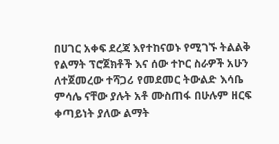በሀገር አቀፍ ደረጃ እየተከናወኑ የሚገኙ ትልልቅ የልማት ፕሮጀክቶች እና ሰው ተኮር ስራዎች አሁን ለተጀመረው ተሻጋሪ የመደመር ትውልድ እሳቤ ምሳሌ ናቸው ያሉት አቶ ሙስጠፋ በሁሉም ዘርፍ ቀጣይነት ያለው ልማት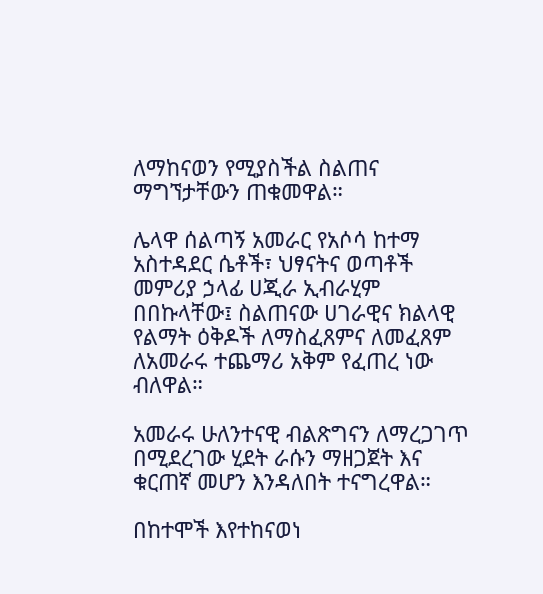ለማከናወን የሚያስችል ስልጠና ማግኘታቸውን ጠቁመዋል።

ሌላዋ ሰልጣኝ አመራር የአሶሳ ከተማ አስተዳደር ሴቶች፣ ህፃናትና ወጣቶች መምሪያ ኃላፊ ሀጂራ ኢብራሂም በበኩላቸው፤ ስልጠናው ሀገራዊና ክልላዊ የልማት ዕቅዶች ለማስፈጸምና ለመፈጸም ለአመራሩ ተጨማሪ አቅም የፈጠረ ነው ብለዋል።

አመራሩ ሁለንተናዊ ብልጽግናን ለማረጋገጥ በሚደረገው ሂደት ራሱን ማዘጋጀት እና ቁርጠኛ መሆን እንዳለበት ተናግረዋል።

በከተሞች እየተከናወነ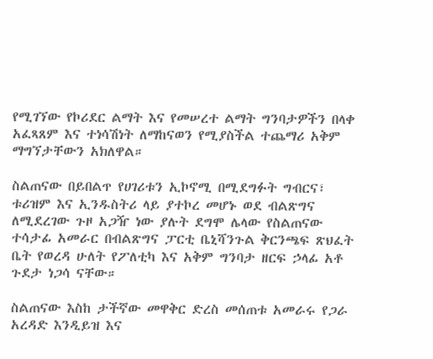የሚገኘው የኮሪደር ልማት እና የመሠረተ ልማት ግንባታዎችን በላቀ አፈጻጸም እና ተነሳሽነት ለማከናወን የሚያስችል ተጨማሪ አቅም ማግኘታቸውን አክለዋል።

ስልጠናው በይበልጥ የሀገሪቱን ኢኮኖሚ በሚደግፉት ግብርና፣ ቱሪዝም እና ኢንዱስትሪ ላይ ያተኮረ መሆኑ ወደ ብልጽግና ለሚደረገው ጉዞ አጋዥ ነው ያሉት ደግሞ ሌላው የስልጠናው ተሳታፊ አመራር በብልጽግና ፓርቲ ቤኒሻንጉል ቅርንጫፍ ጽህፈት ቤት የወረዳ ሁለት የፖለቲካ እና አቅም ግንባታ ዘርፍ ኃላፊ አቶ ጉደታ ነጋሳ ናቸው።

ስልጠናው እስከ ታችኛው መዋቅር ድረስ መሰጠቱ አመራሩ የጋራ አረዳድ እንዲይዝ እና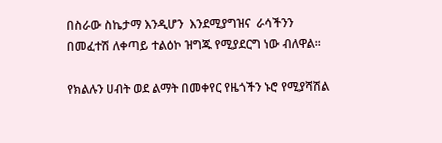በስራው ስኬታማ እንዲሆን  እንደሚያግዝና  ራሳችንን በመፈተሽ ለቀጣይ ተልዕኮ ዝግጁ የሚያደርግ ነው ብለዋል።

የክልሉን ሀብት ወደ ልማት በመቀየር የዜጎችን ኑሮ የሚያሻሽል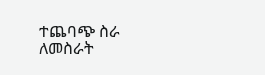ተጨባጭ ስራ ለመስራት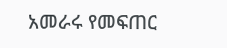አመራሩ የመፍጠር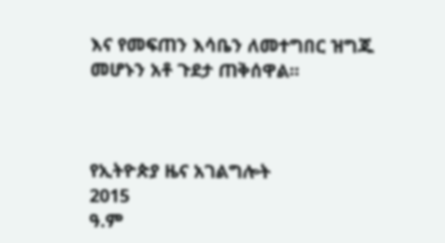እና የመፍጠን እሳቤን ለመተግበር ዝግጁ መሆኑን አቶ ጉደታ ጠቅሰዋል።



የኢትዮጵያ ዜና አገልግሎት
2015
ዓ.ም